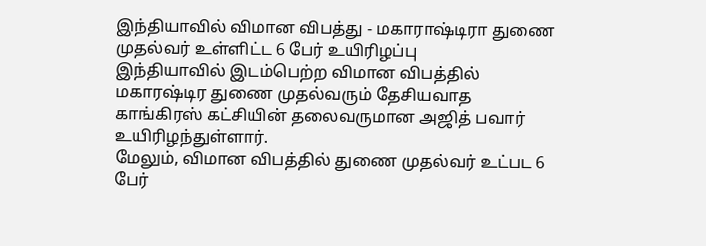இந்தியாவில் விமான விபத்து - மகாராஷ்டிரா துணை முதல்வர் உள்ளிட்ட 6 பேர் உயிரிழப்பு
இந்தியாவில் இடம்பெற்ற விமான விபத்தில் மகாரஷ்டிர துணை முதல்வரும் தேசியவாத காங்கிரஸ் கட்சியின் தலைவருமான அஜித் பவார் உயிரிழந்துள்ளார்.
மேலும், விமான விபத்தில் துணை முதல்வர் உட்பட 6 பேர்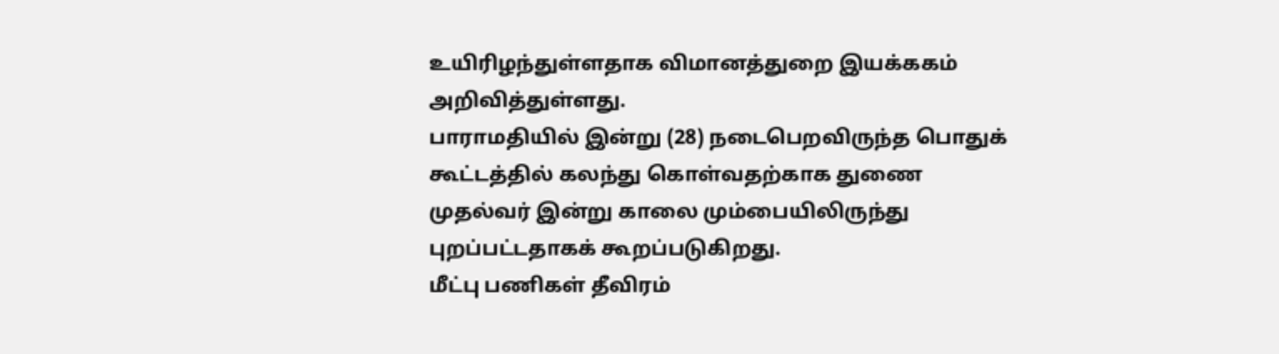உயிரிழந்துள்ளதாக விமானத்துறை இயக்ககம் அறிவித்துள்ளது.
பாராமதியில் இன்று (28) நடைபெறவிருந்த பொதுக் கூட்டத்தில் கலந்து கொள்வதற்காக துணை முதல்வர் இன்று காலை மும்பையிலிருந்து புறப்பட்டதாகக் கூறப்படுகிறது.
மீட்பு பணிகள் தீவிரம்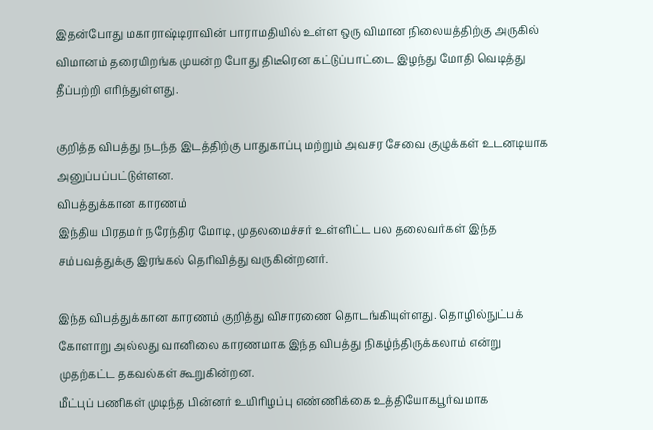இதன்போது மகாராஷ்டிராவின் பாராமதியில் உள்ள ஒரு விமான நிலையத்திற்கு அருகில் விமானம் தரையிறங்க முயன்ற போது திடீரென கட்டுப்பாட்டை இழந்து மோதி வெடித்து தீப்பற்றி எரிந்துள்ளது.

குறித்த விபத்து நடந்த இடத்திற்கு பாதுகாப்பு மற்றும் அவசர சேவை குழுக்கள் உடனடியாக அனுப்பப்பட்டுள்ளன.
விபத்துக்கான காரணம்
இந்திய பிரதமர் நரேந்திர மோடி, முதலமைச்சர் உள்ளிட்ட பல தலைவர்கள் இந்த சம்பவத்துக்கு இரங்கல் தெரிவித்து வருகின்றனர்.

இந்த விபத்துக்கான காரணம் குறித்து விசாரணை தொடங்கியுள்ளது. தொழில்நுட்பக் கோளாறு அல்லது வானிலை காரணமாக இந்த விபத்து நிகழ்ந்திருக்கலாம் என்று முதற்கட்ட தகவல்கள் கூறுகின்றன.
மீட்புப் பணிகள் முடிந்த பின்னர் உயிரிழப்பு எண்ணிக்கை உத்தியோகபூர்வமாக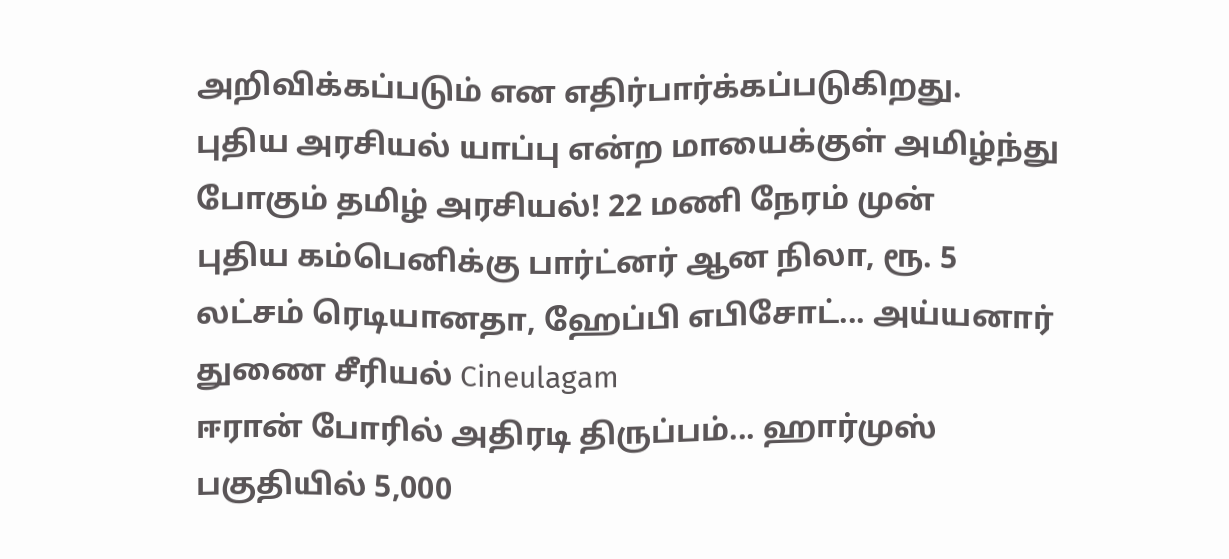அறிவிக்கப்படும் என எதிர்பார்க்கப்படுகிறது.
புதிய அரசியல் யாப்பு என்ற மாயைக்குள் அமிழ்ந்து போகும் தமிழ் அரசியல்! 22 மணி நேரம் முன்
புதிய கம்பெனிக்கு பார்ட்னர் ஆன நிலா, ரூ. 5 லட்சம் ரெடியானதா, ஹேப்பி எபிசோட்... அய்யனார் துணை சீரியல் Cineulagam
ஈரான் போரில் அதிரடி திருப்பம்... ஹார்முஸ் பகுதியில் 5,000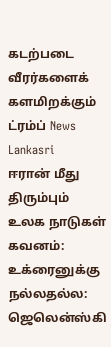கடற்படை வீரர்களைக் களமிறக்கும் ட்ரம்ப் News Lankasri
ஈரான் மீது திரும்பும் உலக நாடுகள் கவனம்: உக்ரைனுக்கு நல்லதல்ல: ஜெலென்ஸ்கி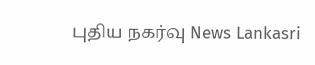புதிய நகர்வு News Lankasri